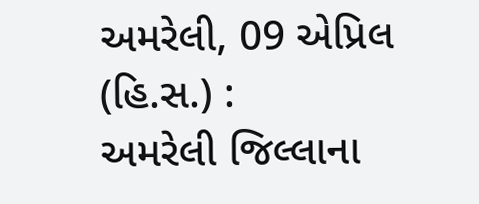અમરેલી, 09 એપ્રિલ (હિ.સ.) :
અમરેલી જિલ્લાના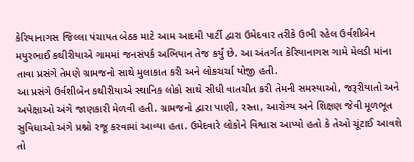કેરિયાનાગસ જિલ્લા પંચાયત બેઠક માટે આમ આદમી પાર્ટી દ્વારા ઉમેદવાર તરીકે ઉભી રહેલ ઉર્વશીબેન મયુરભાઈ કથીરીયાએ ગામમાં જનસંપર્ક અભિયાન તેજ કર્યું છે. આ અંતર્ગત કેરિયાનાગસ ગામે મેલડી માંના તાવા પ્રસંગે તેમણે ગ્રામજનો સાથે મુલાકાત કરી અને લોકચર્ચા યોજી હતી.
આ પ્રસંગે ઉર્વશીબેન કથીરીયાએ સ્થાનિક લોકો સાથે સીધી વાતચીત કરી તેમની સમસ્યાઓ, જરૂરીયાતો અને અપેક્ષાઓ અંગે જાણકારી મેળવી હતી. ગ્રામજનો દ્વારા પાણી, રસ્તા, આરોગ્ય અને શિક્ષણ જેવી મૂળભૂત સુવિધાઓ અંગે પ્રશ્નો રજૂ કરવામાં આવ્યા હતા. ઉમેદવારે લોકોને વિશ્વાસ આપ્યો હતો કે તેઓ ચૂંટાઈ આવશે તો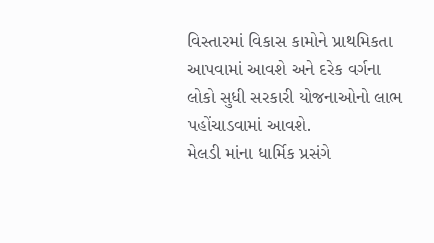વિસ્તારમાં વિકાસ કામોને પ્રાથમિકતા આપવામાં આવશે અને દરેક વર્ગના લોકો સુધી સરકારી યોજનાઓનો લાભ પહોંચાડવામાં આવશે.
મેલડી માંના ધાર્મિક પ્રસંગે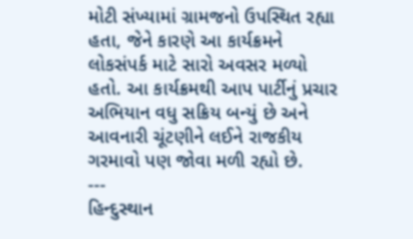મોટી સંખ્યામાં ગ્રામજનો ઉપસ્થિત રહ્યા હતા, જેને કારણે આ કાર્યક્રમને લોકસંપર્ક માટે સારો અવસર મળ્યો હતો. આ કાર્યક્રમથી આપ પાર્ટીનું પ્રચાર અભિયાન વધુ સક્રિય બન્યું છે અને આવનારી ચૂંટણીને લઈને રાજકીય ગરમાવો પણ જોવા મળી રહ્યો છે.
---
હિન્દુસ્થાન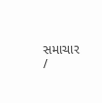સમાચાર /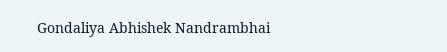Gondaliya Abhishek Nandrambhai